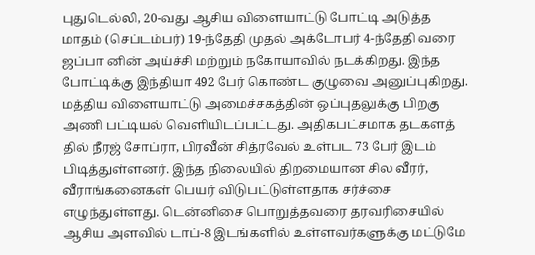புதுடெல்லி, 20-வது ஆசிய விளையாட்டு போட்டி அடுத்த மாதம் (செப்டம்பர்) 19-ந்தேதி முதல் அக்டோபர் 4-ந்தேதி வரை ஜப்பா னின் அய்ச்சி மற்றும் நகோயாவில் நடக்கிறது. இந்த போட்டிக்கு இந்தியா 492 பேர் கொண்ட குழுவை அனுப்புகிறது. மத்திய விளையாட்டு அமைச்சகத்தின் ஒப்புதலுக்கு பிறகு அணி பட்டியல் வெளியிடப்பட்டது. அதிகபட்சமாக தடகளத் தில் நீரஜ் சோப்ரா, பிரவீன் சித்ரவேல் உள்பட 73 பேர் இடம் பிடித்துள்ளனர். இந்த நிலையில் திறமையான சில வீரர், வீராங்கனைகள் பெயர் விடுபட்டுள்ளதாக சர்ச்சை எழுந்துள்ளது. டென்னிசை பொறுத்தவரை தரவரிசையில் ஆசிய அளவில் டாப்-8 இடங்களில் உள்ளவர்களுக்கு மட்டுமே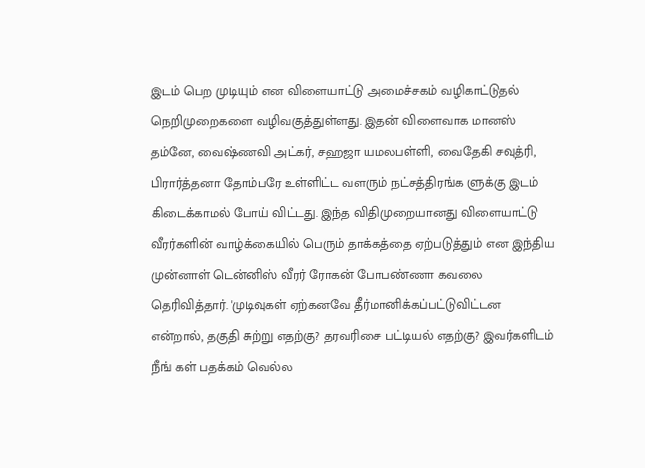இடம் பெற முடியும் என விளையாட்டு அமைச்சகம் வழிகாட்டுதல் நெறிமுறைகளை வழிவகுத்துள்ளது. இதன் விளைவாக மானஸ் தம்னே, வைஷ்ணவி அட்கர், சஹஜா யமலபள்ளி, வைதேகி சவுத்ரி, பிரார்த்தனா தோம்பரே உள்ளிட்ட வளரும் நட்சத்திரங்க ளுக்கு இடம் கிடைக்காமல் போய் விட்டது. இந்த விதிமுறையானது விளையாட்டு வீரர்களின் வாழ்க்கையில் பெரும் தாக்கத்தை ஏற்படுத்தும் என இந்திய முன்னாள் டென்னிஸ் வீரர் ரோகன் போபண்ணா கவலை தெரிவித்தார். 'முடிவுகள் ஏற்கனவே தீர்மானிக்கப்பட்டுவிட்டன என்றால், தகுதி சுற்று எதற்கு? தரவரிசை பட்டியல் எதற்கு? இவர்களிடம் நீங் கள் பதக்கம் வெல்ல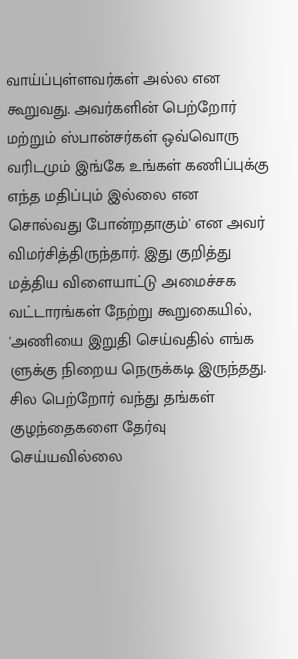வாய்ப்புள்ளவர்கள் அல்ல என கூறுவது. அவர்களின் பெற்றோர் மற்றும் ஸ்பான்சர்கள் ஒவ்வொரு வரிடமும் இங்கே உங்கள் கணிப்புக்கு எந்த மதிப்பும் இல்லை என சொல்வது போன்றதாகும்' என அவர் விமர்சித்திருந்தார். இது குறித்து மத்திய விளையாட்டு அமைச்சக வட்டாரங்கள் நேற்று கூறுகையில், 'அணியை இறுதி செய்வதில் எங்க ளுக்கு நிறைய நெருக்கடி இருந்தது. சில பெற்றோர் வந்து தங்கள் குழந்தைகளை தேர்வு செய்யவில்லை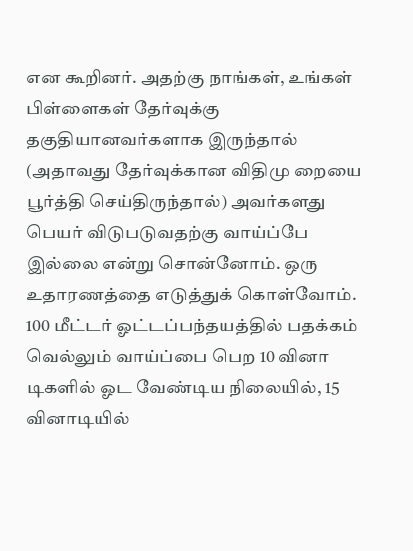என கூறினர். அதற்கு நாங்கள், உங்கள் பிள்ளைகள் தேர்வுக்கு தகுதியானவர்களாக இருந்தால் (அதாவது தேர்வுக்கான விதிமு றையை பூர்த்தி செய்திருந்தால்) அவர்களது பெயர் விடுபடுவதற்கு வாய்ப்பே இல்லை என்று சொன்னோம். ஒரு உதாரணத்தை எடுத்துக் கொள்வோம். 100 மீட்டர் ஓட்டப்பந்தயத்தில் பதக்கம் வெல்லும் வாய்ப்பை பெற 10 வினா டிகளில் ஓட வேண்டிய நிலையில், 15 வினாடியில்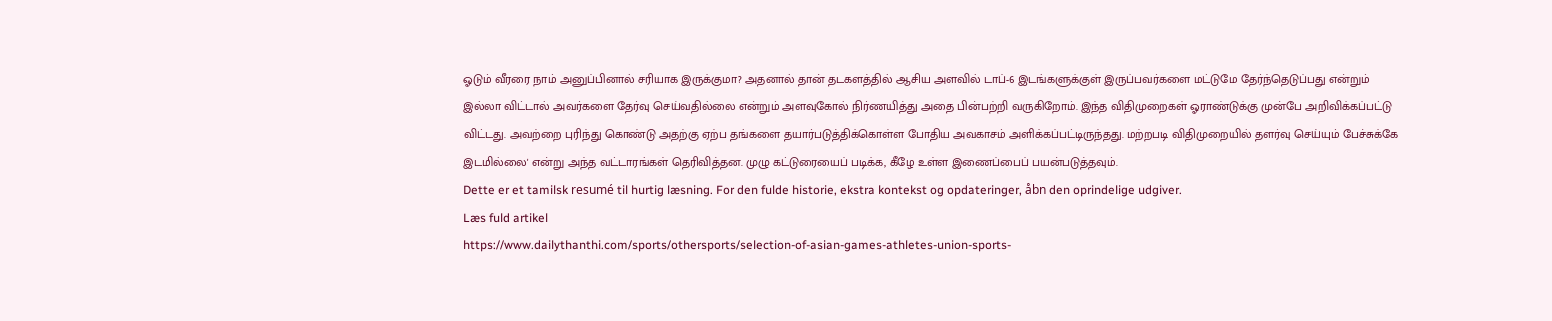ஓடும் வீரரை நாம் அனுப்பினால் சரியாக இருக்குமா? அதனால் தான் தடகளத்தில் ஆசிய அளவில் டாப்-6 இடங்களுக்குள் இருப்பவர்களை மட்டுமே தேர்ந்தெடுப்பது என்றும் இல்லா விட்டால் அவர்களை தேர்வு செய்வதில்லை என்றும் அளவுகோல் நிர்ணயித்து அதை பின்பற்றி வருகிறோம். இந்த விதிமுறைகள் ஓராண்டுக்கு முன்பே அறிவிக்கப்பட்டு விட்டது. அவற்றை புரிந்து கொண்டு அதற்கு ஏற்ப தங்களை தயார்படுத்திக்கொள்ள போதிய அவகாசம் அளிக்கப்பட்டிருந்தது. மற்றபடி விதிமுறையில் தளர்வு செய்யும் பேச்சுக்கே இடமில்லை' என்று அந்த வட்டாரங்கள் தெரிவித்தன. முழு கட்டுரையைப் படிக்க, கீழே உள்ள இணைப்பைப் பயன்படுத்தவும்.
Dette er et tamilsk resumé til hurtig læsning. For den fulde historie, ekstra kontekst og opdateringer, åbn den oprindelige udgiver.
Læs fuld artikel
https://www.dailythanthi.com/sports/othersports/selection-of-asian-games-athletes-union-sports-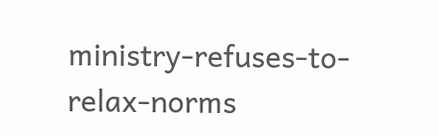ministry-refuses-to-relax-norms